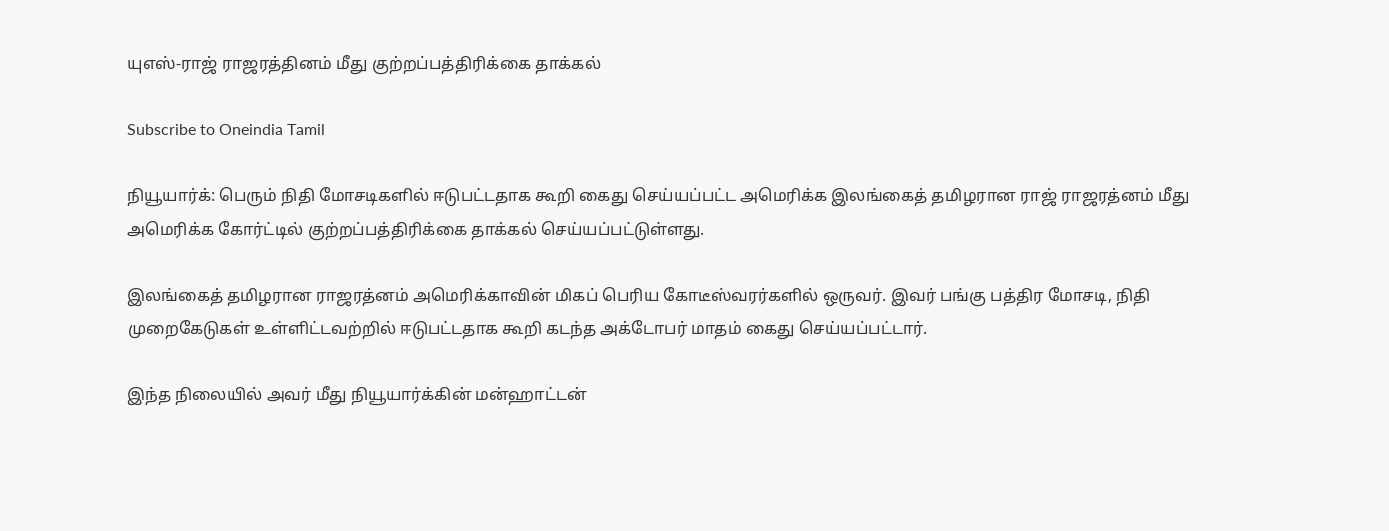யுஎஸ்-ராஜ் ராஜரத்தினம் மீது குற்றப்பத்திரிக்கை தாக்கல்

Subscribe to Oneindia Tamil

நியூயார்க்: பெரும் நிதி மோசடிகளில் ஈடுபட்டதாக கூறி கைது செய்யப்பட்ட அமெரிக்க இலங்கைத் தமிழரான ராஜ் ராஜரத்னம் மீது அமெரிக்க கோர்ட்டில் குற்றப்பத்திரிக்கை தாக்கல் செய்யப்பட்டுள்ளது.

இலங்கைத் தமிழரான ராஜரத்னம் அமெரிக்காவின் மிகப் பெரிய கோடீஸ்வரர்களில் ஒருவர். இவர் பங்கு பத்திர மோசடி, நிதி முறைகேடுகள் உள்ளிட்டவற்றில் ஈடுபட்டதாக கூறி கடந்த அக்டோபர் மாதம் கைது செய்யப்பட்டார்.

இந்த நிலையில் அவர் மீது நியூயார்க்கின் மன்ஹாட்டன்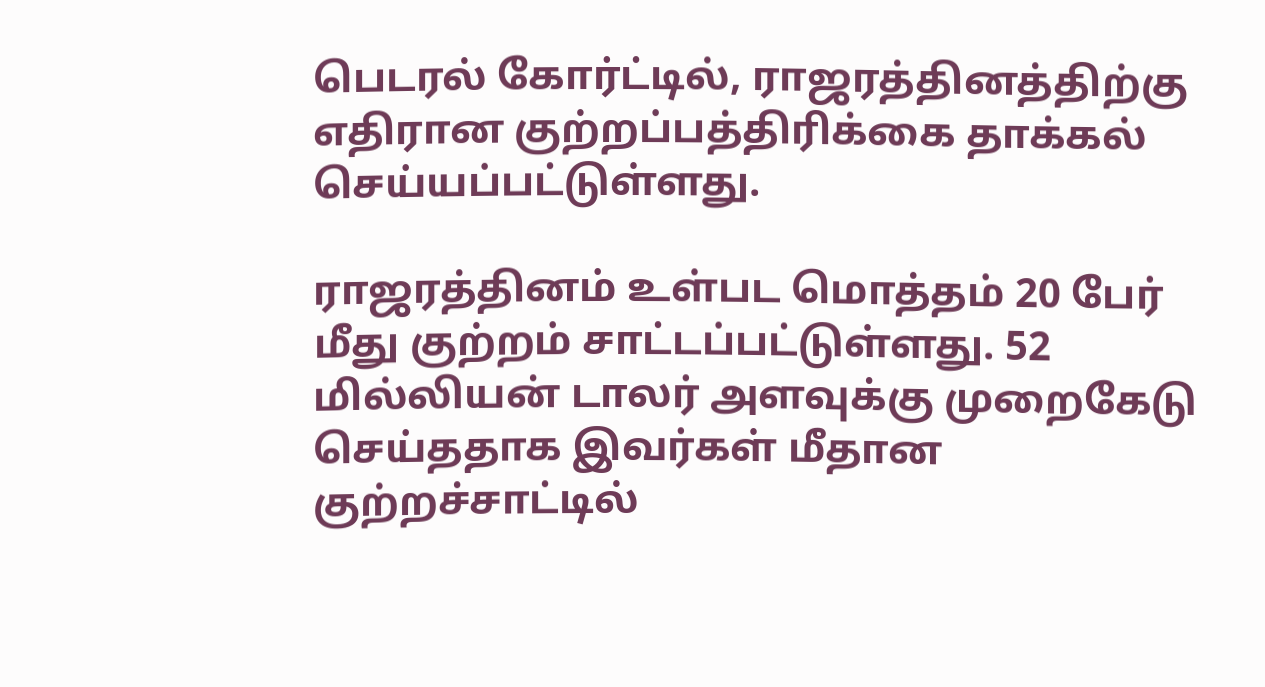பெடரல் கோர்ட்டில், ராஜரத்தினத்திற்கு எதிரான குற்றப்பத்திரிக்கை தாக்கல் செய்யப்பட்டுள்ளது.

ராஜரத்தினம் உள்பட மொத்தம் 20 பேர் மீது குற்றம் சாட்டப்பட்டுள்ளது. 52 மில்லியன் டாலர் அளவுக்கு முறைகேடு செய்ததாக இவர்கள் மீதான குற்றச்சாட்டில்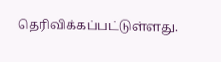தெரிவிக்கப்பட்டுள்ளது.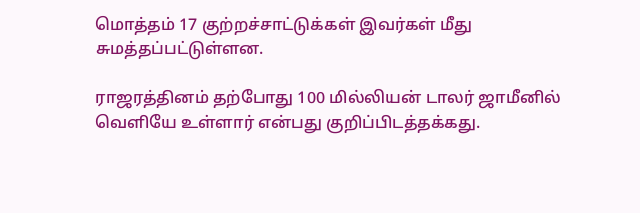மொத்தம் 17 குற்றச்சாட்டுக்கள் இவர்கள் மீது சுமத்தப்பட்டுள்ளன.

ராஜரத்தினம் தற்போது 100 மில்லியன் டாலர் ஜாமீனில் வெளியே உள்ளார் என்பது குறிப்பிடத்தக்கது.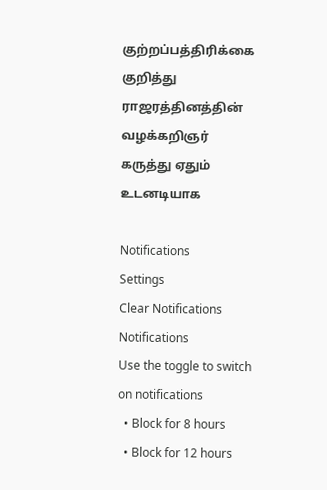குற்றப்பத்திரிக்கை குறித்து ராஜரத்தினத்தின் வழக்கறிஞர் கருத்து ஏதும் உடனடியாக

Notifications
Settings
Clear Notifications
Notifications
Use the toggle to switch on notifications
  • Block for 8 hours
  • Block for 12 hours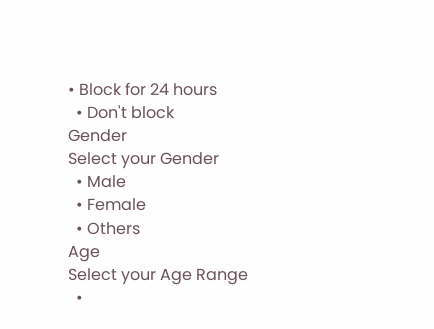• Block for 24 hours
  • Don't block
Gender
Select your Gender
  • Male
  • Female
  • Others
Age
Select your Age Range
  •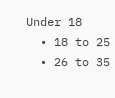Under 18
  • 18 to 25
  • 26 to 35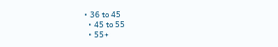• 36 to 45
  • 45 to 55
  • 55+